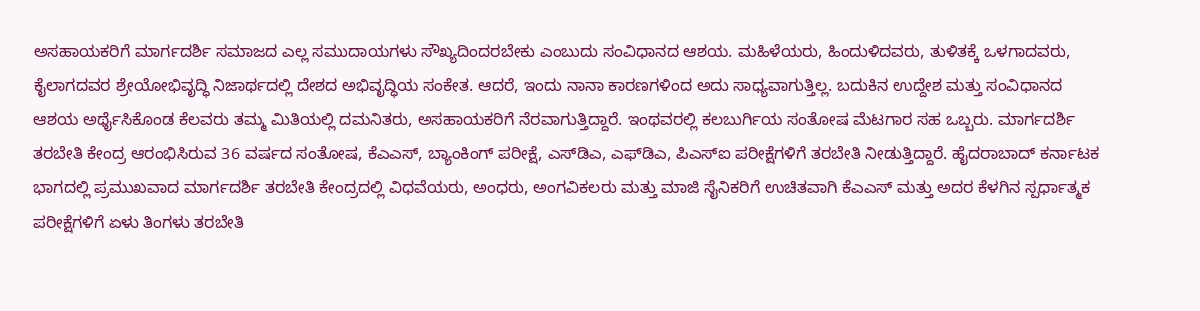ಅಸಹಾಯಕರಿಗೆ ಮಾರ್ಗದರ್ಶಿ ಸಮಾಜದ ಎಲ್ಲ ಸಮುದಾಯಗಳು ಸೌಖ್ಯದಿಂದರಬೇಕು ಎಂಬುದು ಸಂವಿಧಾನದ ಆಶಯ. ಮಹಿಳೆಯರು, ಹಿಂದುಳಿದವರು, ತುಳಿತಕ್ಕೆ ಒಳಗಾದವರು, ಕೈಲಾಗದವರ ಶ್ರೇಯೋಭಿವೃದ್ಧಿ ನಿಜಾರ್ಥದಲ್ಲಿ ದೇಶದ ಅಭಿವೃದ್ಧಿಯ ಸಂಕೇತ. ಆದರೆ, ಇಂದು ನಾನಾ ಕಾರಣಗಳಿಂದ ಅದು ಸಾಧ್ಯವಾಗುತ್ತಿಲ್ಲ. ಬದುಕಿನ ಉದ್ದೇಶ ಮತ್ತು ಸಂವಿಧಾನದ ಆಶಯ ಅರ್ಥೈಸಿಕೊಂಡ ಕೆಲವರು ತಮ್ಮ ಮಿತಿಯಲ್ಲಿ ದಮನಿತರು, ಅಸಹಾಯಕರಿಗೆ ನೆರವಾಗುತ್ತಿದ್ದಾರೆ. ಇಂಥವರಲ್ಲಿ ಕಲಬುರ್ಗಿಯ ಸಂತೋಷ ಮೆಟಗಾರ ಸಹ ಒಬ್ಬರು. ಮಾರ್ಗದರ್ಶಿ ತರಬೇತಿ ಕೇಂದ್ರ ಆರಂಭಿಸಿರುವ 36 ವರ್ಷದ ಸಂತೋಷ, ಕೆಎಎಸ್‌, ಬ್ಯಾಂಕಿಂಗ್‌ ಪರೀಕ್ಷೆ, ಎಸ್‌ಡಿಎ, ಎಫ್‌ಡಿಎ, ಪಿಎಸ್‌ಐ ಪರೀಕ್ಷೆಗಳಿಗೆ ತರಬೇತಿ ನೀಡುತ್ತಿದ್ದಾರೆ. ಹೈದರಾಬಾದ್ ಕರ್ನಾಟಕ ಭಾಗದಲ್ಲಿ ಪ್ರಮುಖವಾದ ಮಾರ್ಗದರ್ಶಿ ತರಬೇತಿ ಕೇಂದ್ರದಲ್ಲಿ ವಿಧವೆಯರು, ಅಂಧರು, ಅಂಗವಿಕಲರು ಮತ್ತು ಮಾಜಿ ಸೈನಿಕರಿಗೆ ಉಚಿತವಾಗಿ ಕೆಎಎಸ್‌ ಮತ್ತು ಅದರ ಕೆಳಗಿನ ಸ್ಪರ್ಧಾತ್ಮಕ ಪರೀಕ್ಷೆಗಳಿಗೆ ಏಳು ತಿಂಗಳು ತರಬೇತಿ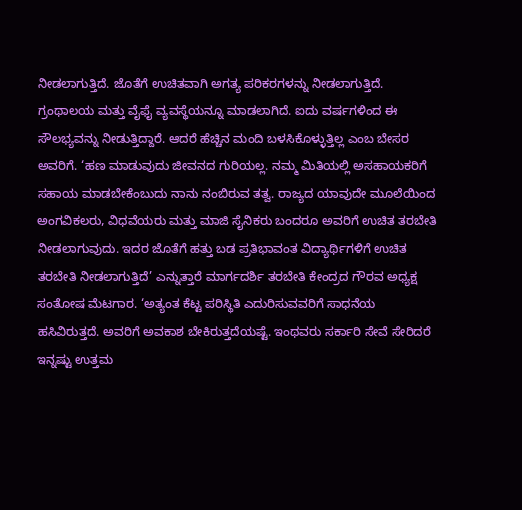ನೀಡಲಾಗುತ್ತಿದೆ. ಜೊತೆಗೆ ಉಚಿತವಾಗಿ ಅಗತ್ಯ ಪರಿಕರಗಳನ್ನು ನೀಡಲಾಗುತ್ತಿದೆ. ಗ್ರಂಥಾಲಯ ಮತ್ತು ವೈಫೈ ವ್ಯವಸ್ಥೆಯನ್ನೂ ಮಾಡಲಾಗಿದೆ. ಐದು ವರ್ಷಗಳಿಂದ ಈ ಸೌಲಭ್ಯವನ್ನು ನೀಡುತ್ತಿದ್ದಾರೆ. ಆದರೆ ಹೆಚ್ಚಿನ ಮಂದಿ ಬಳಸಿಕೊಳ್ಳುತ್ತಿಲ್ಲ ಎಂಬ ಬೇಸರ ಅವರಿಗೆ. ‘ಹಣ ಮಾಡುವುದು ಜೀವನದ ಗುರಿಯಲ್ಲ. ನಮ್ಮ ಮಿತಿಯಲ್ಲಿ ಅಸಹಾಯಕರಿಗೆ ಸಹಾಯ ಮಾಡಬೇಕೆಂಬುದು ನಾನು ನಂಬಿರುವ ತತ್ವ. ರಾಜ್ಯದ ಯಾವುದೇ ಮೂಲೆಯಿಂದ ಅಂಗವಿಕಲರು, ವಿಧವೆಯರು ಮತ್ತು ಮಾಜಿ ಸೈನಿಕರು ಬಂದರೂ ಅವರಿಗೆ ಉಚಿತ ತರಬೇತಿ ನೀಡಲಾಗುವುದು. ಇದರ ಜೊತೆಗೆ ಹತ್ತು ಬಡ ಪ್ರತಿಭಾವಂತ ವಿದ್ಯಾರ್ಥಿಗಳಿಗೆ ಉಚಿತ ತರಬೇತಿ ನೀಡಲಾಗುತ್ತಿದೆ’ ಎನ್ನುತ್ತಾರೆ ಮಾರ್ಗದರ್ಶಿ ತರಬೇತಿ ಕೇಂದ್ರದ ಗೌರವ ಅಧ್ಯಕ್ಷ ಸಂತೋಷ ಮೆಟಗಾರ. ‘ಅತ್ಯಂತ ಕೆಟ್ಟ ಪರಿಸ್ಥಿತಿ ಎದುರಿಸುವವರಿಗೆ ಸಾಧನೆಯ ಹಸಿವಿರುತ್ತದೆ. ಅವರಿಗೆ ಅವಕಾಶ ಬೇಕಿರುತ್ತದೆಯಷ್ಟೆ. ಇಂಥವರು ಸರ್ಕಾರಿ ಸೇವೆ ಸೇರಿದರೆ ಇನ್ನಷ್ಟು ಉತ್ತಮ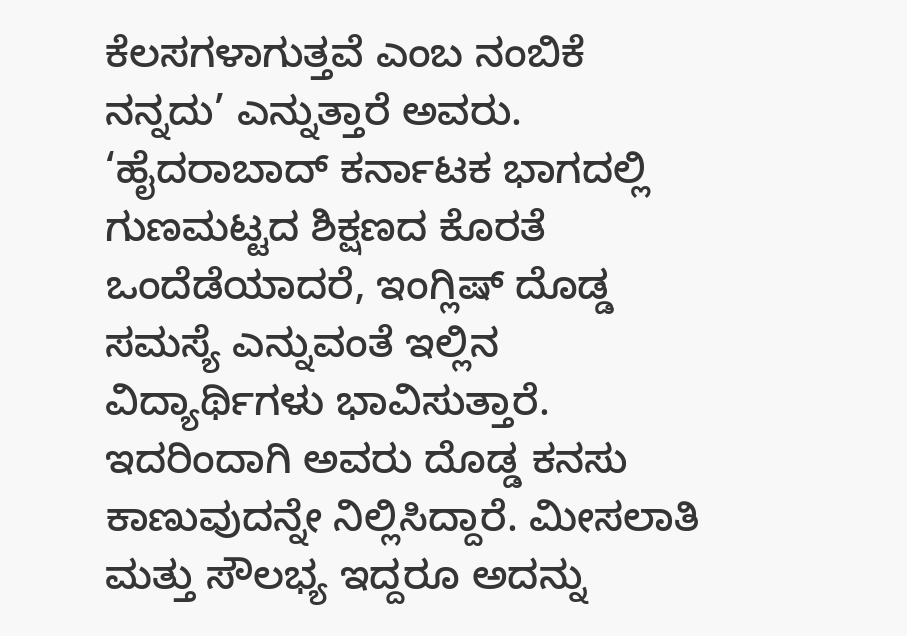ಕೆಲಸಗಳಾಗುತ್ತವೆ ಎಂಬ ನಂಬಿಕೆ ನನ್ನದು’ ಎನ್ನುತ್ತಾರೆ ಅವರು. ‘ಹೈದರಾಬಾದ್‌ ಕರ್ನಾಟಕ ಭಾಗದಲ್ಲಿ ಗುಣಮಟ್ಟದ ಶಿಕ್ಷಣದ ಕೊರತೆ ಒಂದೆಡೆಯಾದರೆ, ಇಂಗ್ಲಿಷ್‌ ದೊಡ್ಡ ಸಮಸ್ಯೆ ಎನ್ನುವಂತೆ ಇಲ್ಲಿನ ವಿದ್ಯಾರ್ಥಿಗಳು ಭಾವಿಸುತ್ತಾರೆ. ಇದರಿಂದಾಗಿ ಅವರು ದೊಡ್ಡ ಕನಸು ಕಾಣುವುದನ್ನೇ ನಿಲ್ಲಿಸಿದ್ದಾರೆ. ಮೀಸಲಾತಿ ಮತ್ತು ಸೌಲಭ್ಯ ಇದ್ದರೂ ಅದನ್ನು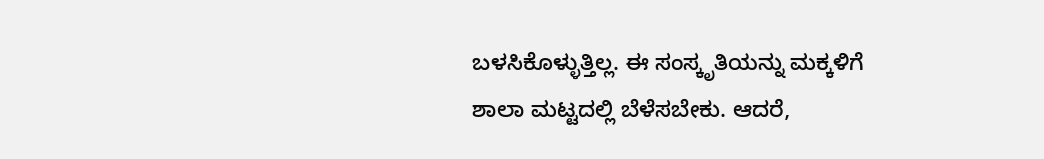ಬಳಸಿಕೊಳ್ಳುತ್ತಿಲ್ಲ. ಈ ಸಂಸ್ಕೃತಿಯನ್ನು ಮಕ್ಕಳಿಗೆ ಶಾಲಾ ಮಟ್ಟದಲ್ಲಿ ಬೆಳೆಸಬೇಕು. ಆದರೆ,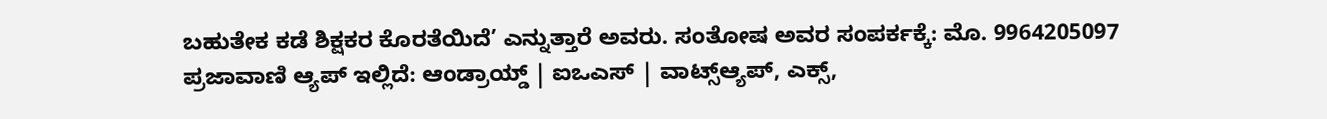ಬಹುತೇಕ ಕಡೆ ಶಿಕ್ಷಕರ ಕೊರತೆಯಿದೆ’ ಎನ್ನುತ್ತಾರೆ ಅವರು. ಸಂತೋಷ ಅವರ ಸಂಪರ್ಕಕ್ಕೆ: ಮೊ. 9964205097 ಪ್ರಜಾವಾಣಿ ಆ್ಯಪ್ ಇಲ್ಲಿದೆ: ಆಂಡ್ರಾಯ್ಡ್ | ಐಒಎಸ್ | ವಾಟ್ಸ್ಆ್ಯಪ್, ಎಕ್ಸ್,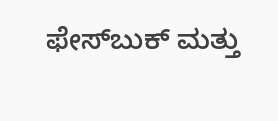ಫೇಸ್‌ಬುಕ್ ಮತ್ತು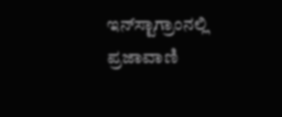ಇನ್‌ಸ್ಟಾಗ್ರಾಂನಲ್ಲಿ ಪ್ರಜಾವಾಣಿ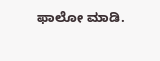ಫಾಲೋ ಮಾಡಿ.